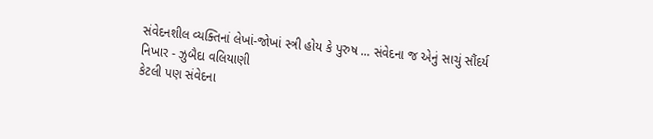સંવેદનશીલ વ્યક્તિનાં લેખાં-જોખાં સ્ત્રી હોય કે પુરુષ ... સંવેદના જ એનું સાચું સૌંદર્ય
નિખાર - ઝુબૈદા વલિયાણી
કેટલી પણ સંવેદના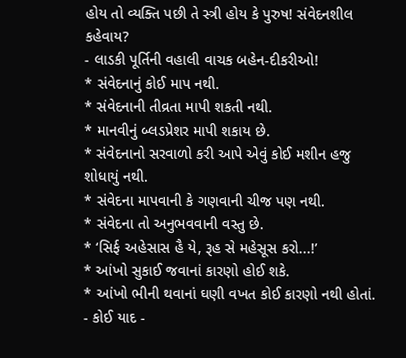હોય તો વ્યક્તિ પછી તે સ્ત્રી હોય કે પુરુષ! સંવેદનશીલ કહેવાય?
- લાડકી પૂર્તિની વહાલી વાચક બહેન-દીકરીઓ!
* સંવેદનાનું કોઈ માપ નથી.
* સંવેદનાની તીવ્રતા માપી શકતી નથી.
* માનવીનું બ્લડપ્રેશર માપી શકાય છે.
* સંવેદનાનો સરવાળો કરી આપે એવું કોઈ મશીન હજુ શોધાયું નથી.
* સંવેદના માપવાની કે ગણવાની ચીજ પણ નથી.
* સંવેદના તો અનુભવવાની વસ્તુ છે.
* ‘સિર્ફ અહેસાસ હૈ યે, રૂહ સે મહેસૂસ કરો...!’
* આંખો સુકાઈ જવાનાં કારણો હોઈ શકે.
* આંખો ભીની થવાનાં ઘણી વખત કોઈ કારણો નથી હોતાં.
- કોઈ યાદ -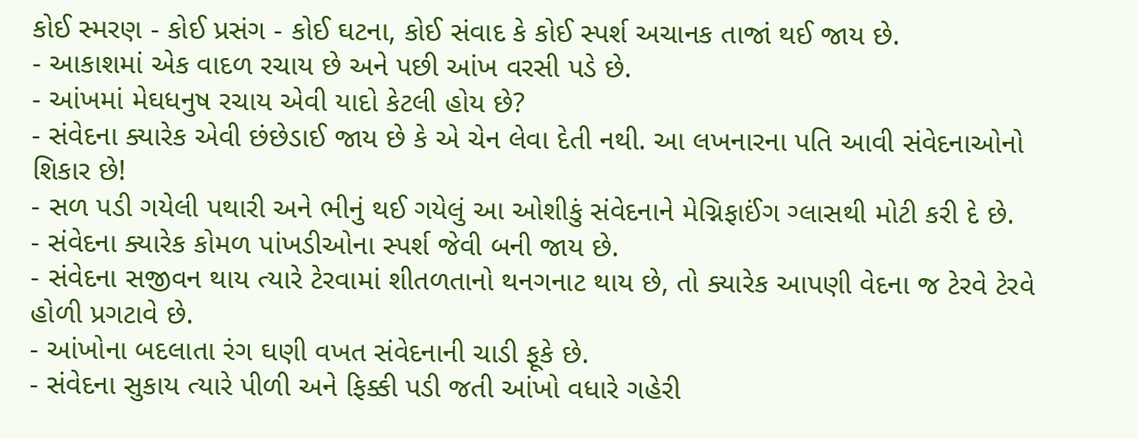કોઈ સ્મરણ - કોઈ પ્રસંગ - કોઈ ઘટના, કોઈ સંવાદ કે કોઈ સ્પર્શ અચાનક તાજાં થઈ જાય છે.
- આકાશમાં એક વાદળ રચાય છે અને પછી આંખ વરસી પડે છે.
- આંખમાં મેઘધનુષ રચાય એવી યાદો કેટલી હોય છે?
- સંવેદના ક્યારેક એવી છંછેડાઈ જાય છે કે એ ચેન લેવા દેતી નથી. આ લખનારના પતિ આવી સંવેદનાઓનો શિકાર છે!
- સળ પડી ગયેલી પથારી અને ભીનું થઈ ગયેલું આ ઓશીકું સંવેદનાને મેગ્નિફાઈંગ ગ્લાસથી મોટી કરી દે છે.
- સંવેદના ક્યારેક કોમળ પાંખડીઓના સ્પર્શ જેવી બની જાય છે.
- સંવેદના સજીવન થાય ત્યારે ટેરવામાં શીતળતાનો થનગનાટ થાય છે, તો ક્યારેક આપણી વેદના જ ટેરવે ટેરવે હોળી પ્રગટાવે છે.
- આંખોના બદલાતા રંગ ઘણી વખત સંવેદનાની ચાડી ફૂકે છે.
- સંવેદના સુકાય ત્યારે પીળી અને ફિક્કી પડી જતી આંખો વધારે ગહેરી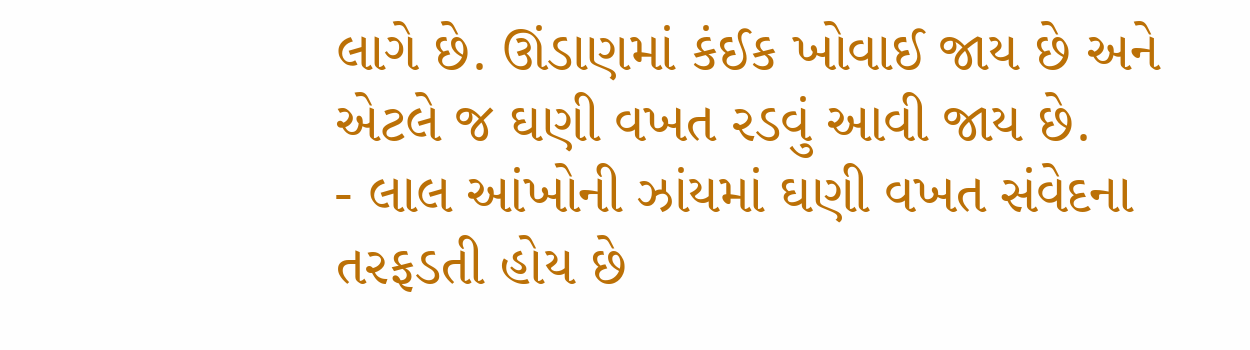લાગે છે. ઊંડાણમાં કંઈક ખોવાઈ જાય છે અને એટલે જ ઘણી વખત રડવું આવી જાય છે.
- લાલ આંખોની ઝાંયમાં ઘણી વખત સંવેદના તરફડતી હોય છે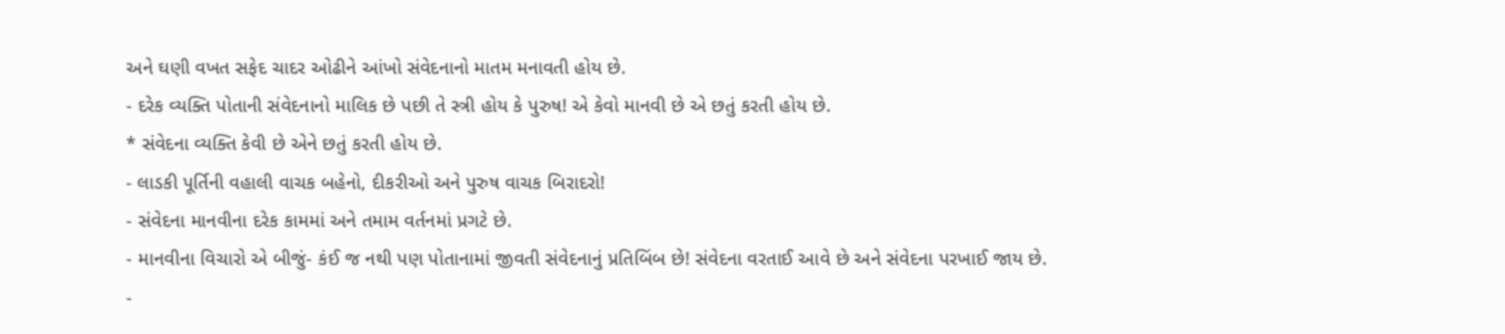અને ઘણી વખત સફેદ ચાદર ઓઢીને આંખો સંવેદનાનો માતમ મનાવતી હોય છે.
- દરેક વ્યક્તિ પોતાની સંવેદનાનો માલિક છે પછી તે સ્ત્રી હોય કે પુરુષ! એ કેવો માનવી છે એ છતું કરતી હોય છે.
* સંવેદના વ્યક્તિ કેવી છે એને છતું કરતી હોય છે.
- લાડકી પૂર્તિની વહાલી વાચક બહેનો, દીકરીઓ અને પુરુષ વાચક બિરાદરો!
- સંવેદના માનવીના દરેક કામમાં અને તમામ વર્તનમાં પ્રગટે છે.
- માનવીના વિચારો એ બીજું- કંઈ જ નથી પણ પોતાનામાં જીવતી સંવેદનાનું પ્રતિબિંબ છે! સંવેદના વરતાઈ આવે છે અને સંવેદના પરખાઈ જાય છે.
-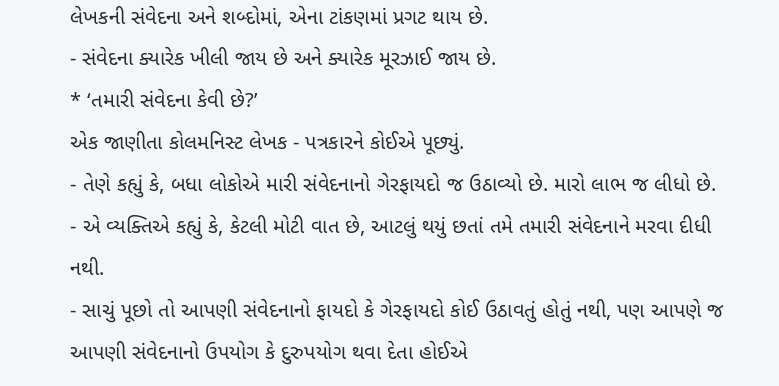લેખકની સંવેદના અને શબ્દોમાં, એના ટાંકણમાં પ્રગટ થાય છે.
- સંવેદના ક્યારેક ખીલી જાય છે અને ક્યારેક મૂરઝાઈ જાય છે.
* ‘તમારી સંવેદના કેવી છે?’
એક જાણીતા કોલમનિસ્ટ લેખક - પત્રકારને કોઈએ પૂછ્યું.
- તેણે કહ્યું કે, બધા લોકોએ મારી સંવેદનાનો ગેરફાયદો જ ઉઠાવ્યો છે. મારો લાભ જ લીધો છે.
- એ વ્યક્તિએ કહ્યું કે, કેટલી મોટી વાત છે, આટલું થયું છતાં તમે તમારી સંવેદનાને મરવા દીધી નથી.
- સાચું પૂછો તો આપણી સંવેદનાનો ફાયદો કે ગેરફાયદો કોઈ ઉઠાવતું હોતું નથી, પણ આપણે જ આપણી સંવેદનાનો ઉપયોગ કે દુરુપયોગ થવા દેતા હોઈએ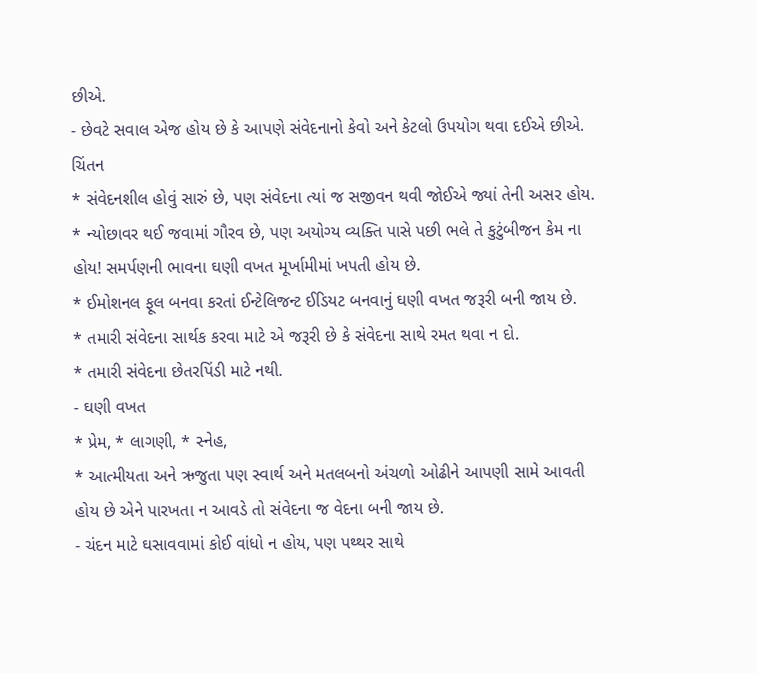છીએ.
- છેવટે સવાલ એજ હોય છે કે આપણે સંવેદનાનો કેવો અને કેટલો ઉપયોગ થવા દઈએ છીએ.
ચિંતન
* સંવેદનશીલ હોવું સારું છે, પણ સંવેદના ત્યાં જ સજીવન થવી જોઈએ જ્યાં તેની અસર હોય.
* ન્યોછાવર થઈ જવામાં ગૌરવ છે, પણ અયોગ્ય વ્યક્તિ પાસે પછી ભલે તે કુટુંબીજન કેમ ના હોય! સમર્પણની ભાવના ઘણી વખત મૂર્ખામીમાં ખપતી હોય છે.
* ઈમોશનલ ફૂલ બનવા કરતાં ઈન્ટેલિજન્ટ ઈડિયટ બનવાનું ઘણી વખત જરૂરી બની જાય છે.
* તમારી સંવેદના સાર્થક કરવા માટે એ જરૂરી છે કે સંવેદના સાથે રમત થવા ન દો.
* તમારી સંવેદના છેતરપિંડી માટે નથી.
- ઘણી વખત
* પ્રેમ, * લાગણી, * સ્નેહ,
* આત્મીયતા અને ઋજુતા પણ સ્વાર્થ અને મતલબનો અંચળો ઓઢીને આપણી સામે આવતી હોય છે એને પારખતા ન આવડે તો સંવેદના જ વેદના બની જાય છે.
- ચંદન માટે ઘસાવવામાં કોઈ વાંધો ન હોય, પણ પથ્થર સાથે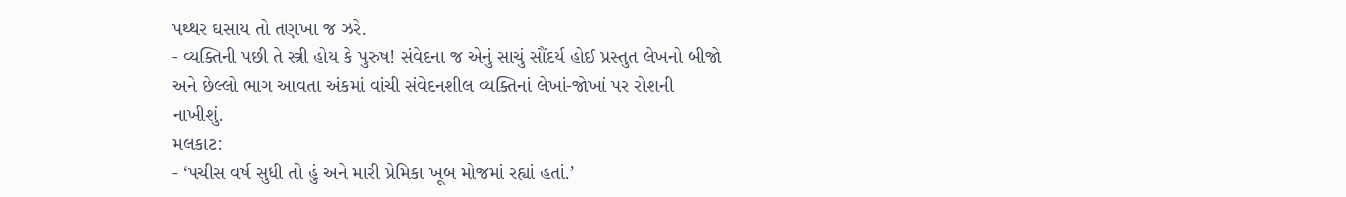પથ્થર ઘસાય તો તણખા જ ઝરે.
- વ્યક્તિની પછી તે સ્ત્રી હોય કે પુરુષ! સંવેદના જ એનું સાચું સૌંદર્ય હોઈ પ્રસ્તુત લેખનો બીજો અને છેલ્લો ભાગ આવતા અંકમાં વાંચી સંવેદનશીલ વ્યક્તિનાં લેખાં-જોખાં પર રોશની નાખીશું.
મલકાટ:
- ‘પચીસ વર્ષ સુધી તો હું અને મારી પ્રેમિકા ખૂબ મોજમાં રહ્યાં હતાં.’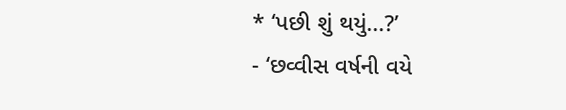* ‘પછી શું થયું...?’
- ‘છવ્વીસ વર્ષની વયે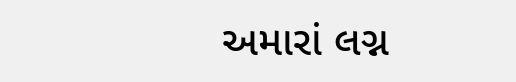અમારાં લગ્ન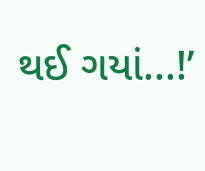થઈ ગયાં...!’